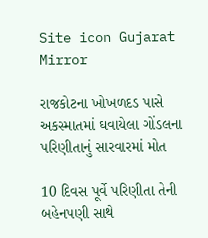Site icon Gujarat Mirror

રાજકોટના ખોખળદડ પાસે અકસ્માતમાં ઘવાયેલા ગોંડલના પરિણીતાનું સારવારમાં મોત

10 દિવસ પૂર્વે પરિણીતા તેની બહેનપણી સાથે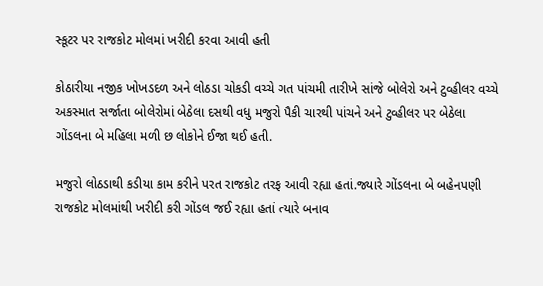સ્કૂટર પર રાજકોટ મોલમાં ખરીદી કરવા આવી હતી

કોઠારીયા નજીક ખોખડદળ અને લોઠડા ચોકડી વચ્ચે ગત પાંચમી તારીખે સાંજે બોલેરો અને ટુવ્હીલર વચ્ચે અકસ્માત સર્જાતા બોલેરોમાં બેઠેલા દસથી વધુ મજુરો પૈકી ચારથી પાંચને અને ટુવ્હીલર પર બેઠેલા ગોંડલના બે મહિલા મળી છ લોકોને ઈજા થઈ હતી.

મજુરો લોઠડાથી કડીયા કામ કરીને પરત રાજકોટ તરફ આવી રહ્યા હતાં.જ્યારે ગોંડલના બે બહેનપણી રાજકોટ મોલમાંથી ખરીદી કરી ગોંડલ જઈ રહ્યા હતાં ત્યારે બનાવ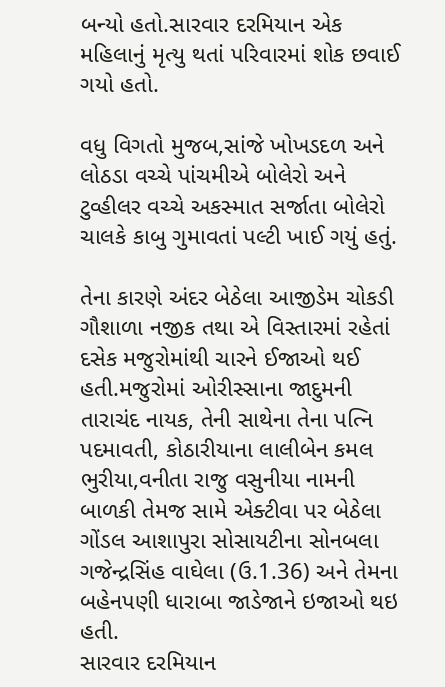બન્યો હતો.સારવાર દરમિયાન એક મહિલાનું મૃત્યુ થતાં પરિવારમાં શોક છવાઈ ગયો હતો.

વધુ વિગતો મુજબ,સાંજે ખોખડદળ અને લોઠડા વચ્ચે પાંચમીએ બોલેરો અને ટુવ્હીલર વચ્ચે અકસ્માત સર્જાતા બોલેરો ચાલકે કાબુ ગુમાવતાં પલ્ટી ખાઈ ગયું હતું.

તેના કારણે અંદર બેઠેલા આજીડેમ ચોકડી ગૌશાળા નજીક તથા એ વિસ્તારમાં રહેતાં દસેક મજુરોમાંથી ચારને ઈજાઓ થઈ હતી.મજુરોમાં ઓરીસ્સાના જાદુમની તારાચંદ નાયક, તેની સાથેના તેના પત્નિ પદમાવતી, કોઠારીયાના લાલીબેન કમલ ભુરીયા,વનીતા રાજુ વસુનીયા નામની બાળકી તેમજ સામે એક્ટીવા પર બેઠેલા ગોંડલ આશાપુરા સોસાયટીના સોનબલા ગજેન્દ્રસિંહ વાઘેલા (ઉ.1.36) અને તેમના બહેનપણી ધારાબા જાડેજાને ઇજાઓ થઇ હતી.
સારવાર દરમિયાન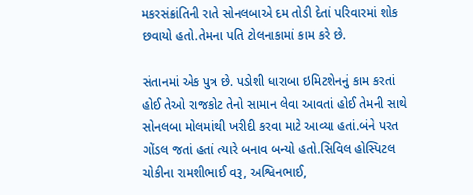મકરસંક્રાંતિની રાતે સોનલબાએ દમ તોડી દેતાં પરિવારમાં શોક છવાયો હતો.તેમના પતિ ટોલનાકામાં કામ કરે છે.

સંતાનમાં એક પુત્ર છે. પડોશી ધારાબા ઇમિટશેનનું કામ કરતાં હોઈ તેઓ રાજકોટ તેનો સામાન લેવા આવતાં હોઈ તેમની સાથે સોનલબા મોલમાંથી ખરીદી કરવા માટે આવ્યા હતાં.બંને પરત ગોંડલ જતાં હતાં ત્યારે બનાવ બન્યો હતો.સિવિલ હોસ્પિટલ ચોકીના રામશીભાઈ વરૂ, અશ્વિનભાઈ,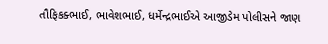તૌફિકક્ભાઈ, ભાવેશભાઈ, ધર્મેન્દ્રભાઈએ આજીડેમ પોલીસને જાણ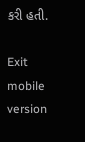કરી હતી.

Exit mobile version